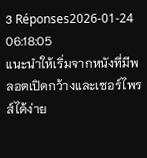3 Réponses2026-01-24 06:18:05
แนะนำให้เริ่มจากหนังที่มีพลอตเปิดกว้างและเซอร์ไพรส์ได้ง่าย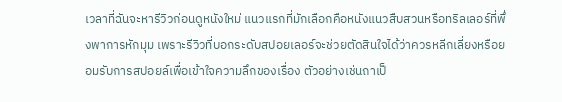เวลาที่ฉันจะหารีวิวก่อนดูหนังใหม่ แนวแรกที่มักเลือกคือหนังแนวสืบสวนหรือทริลเลอร์ที่พึ่งพาการหักมุม เพราะรีวิวที่บอกระดับสปอยเลอร์จะช่วยตัดสินใจได้ว่าควรหลีกเลี่ยงหรือยอมรับการสปอยล์เพื่อเข้าใจความลึกของเรื่อง ตัวอย่างเช่นถาเป็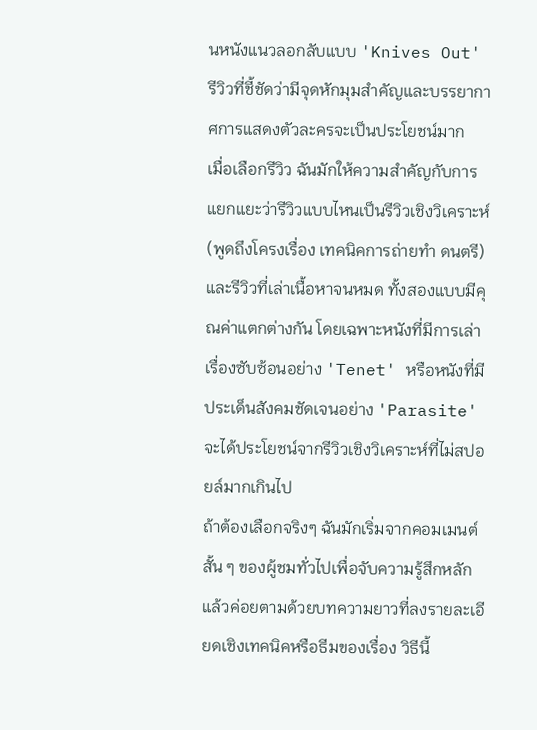นหนังแนวลอกลับแบบ 'Knives Out' รีวิวที่ชี้ชัดว่ามีจุดหักมุมสำคัญและบรรยากาศการแสดงตัวละครจะเป็นประโยชน์มาก
เมื่อเลือกรีวิว ฉันมักให้ความสำคัญกับการแยกแยะว่ารีวิวแบบไหนเป็นรีวิวเชิงวิเคราะห์ (พูดถึงโครงเรื่อง เทคนิคการถ่ายทำ ดนตรี) และรีวิวที่เล่าเนื้อหาจนหมด ทั้งสองแบบมีคุณค่าแตกต่างกัน โดยเฉพาะหนังที่มีการเล่าเรื่องซับซ้อนอย่าง 'Tenet' หรือหนังที่มีประเด็นสังคมชัดเจนอย่าง 'Parasite' จะได้ประโยชน์จากรีวิวเชิงวิเคราะห์ที่ไม่สปอยล์มากเกินไป
ถ้าต้องเลือกจริงๆ ฉันมักเริ่มจากคอมเมนต์สั้น ๆ ของผู้ชมทั่วไปเพื่อจับความรู้สึกหลัก แล้วค่อยตามด้วยบทความยาวที่ลงรายละเอียดเชิงเทคนิคหรือธีมของเรื่อง วิธีนี้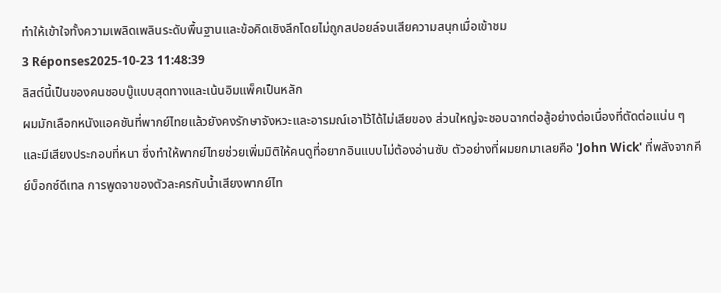ทำให้เข้าใจทั้งความเพลิดเพลินระดับพื้นฐานและข้อคิดเชิงลึกโดยไม่ถูกสปอยล์จนเสียความสนุกเมื่อเข้าชม
3 Réponses2025-10-23 11:48:39
ลิสต์นี้เป็นของคนชอบบู๊แบบสุดทางและเน้นอิมแพ็คเป็นหลัก
ผมมักเลือกหนังแอคชันที่พากย์ไทยแล้วยังคงรักษาจังหวะและอารมณ์เอาไว้ได้ไม่เสียของ ส่วนใหญ่จะชอบฉากต่อสู้อย่างต่อเนื่องที่ตัดต่อแน่น ๆ และมีเสียงประกอบที่หนา ซึ่งทำให้พากย์ไทยช่วยเพิ่มมิติให้คนดูที่อยากอินแบบไม่ต้องอ่านซับ ตัวอย่างที่ผมยกมาเลยคือ 'John Wick' ที่พลังจากคีย์บ็อกซ์ดีเทล การพูดจาของตัวละครกับน้ำเสียงพากย์ไท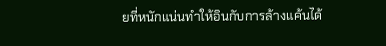ยที่หนักแน่นทำให้อินกับการล้างแค้นได้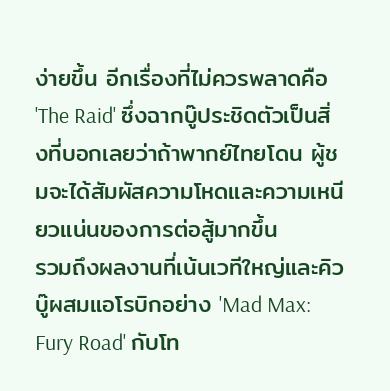ง่ายขึ้น อีกเรื่องที่ไม่ควรพลาดคือ 'The Raid' ซึ่งฉากบู๊ประชิดตัวเป็นสิ่งที่บอกเลยว่าถ้าพากย์ไทยโดน ผู้ชมจะได้สัมผัสความโหดและความเหนียวแน่นของการต่อสู้มากขึ้น
รวมถึงผลงานที่เน้นเวทีใหญ่และคิวบู๊ผสมแอโรบิกอย่าง 'Mad Max: Fury Road' กับโท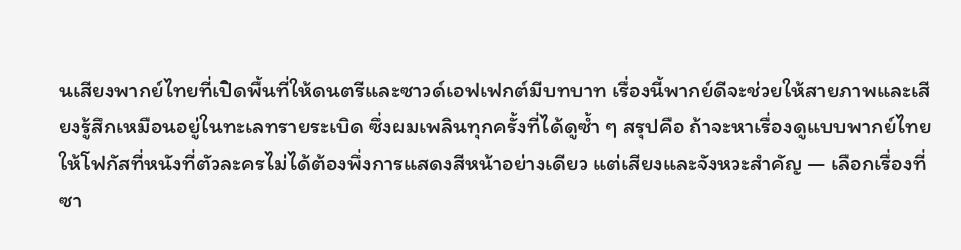นเสียงพากย์ไทยที่เปิดพื้นที่ให้ดนตรีและซาวด์เอฟเฟกต์มีบทบาท เรื่องนี้พากย์ดีจะช่วยให้สายภาพและเสียงรู้สึกเหมือนอยู่ในทะเลทรายระเบิด ซึ่งผมเพลินทุกครั้งที่ได้ดูซ้ำ ๆ สรุปคือ ถ้าจะหาเรื่องดูแบบพากย์ไทย ให้โฟกัสที่หนังที่ตัวละครไม่ได้ต้องพึ่งการแสดงสีหน้าอย่างเดียว แต่เสียงและจังหวะสำคัญ — เลือกเรื่องที่ซา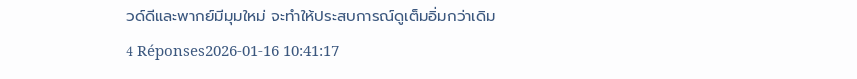วด์ดีและพากย์มีมุมใหม่ จะทำให้ประสบการณ์ดูเต็มอิ่มกว่าเดิม
4 Réponses2026-01-16 10:41:17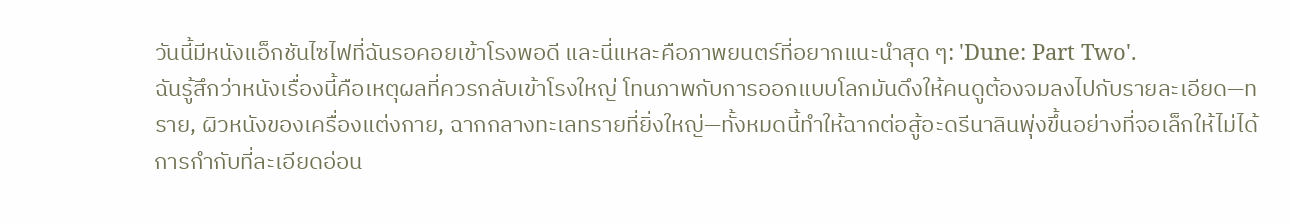วันนี้มีหนังแอ็กชันไซไฟที่ฉันรอคอยเข้าโรงพอดี และนี่แหละคือภาพยนตร์ที่อยากแนะนำสุด ๆ: 'Dune: Part Two'.
ฉันรู้สึกว่าหนังเรื่องนี้คือเหตุผลที่ควรกลับเข้าโรงใหญ่ โทนภาพกับการออกแบบโลกมันดึงให้คนดูต้องจมลงไปกับรายละเอียด—ทราย, ผิวหนังของเครื่องแต่งกาย, ฉากกลางทะเลทรายที่ยิ่งใหญ่—ทั้งหมดนี้ทำให้ฉากต่อสู้อะดรีนาลินพุ่งขึ้นอย่างที่จอเล็กให้ไม่ได้ การกำกับที่ละเอียดอ่อน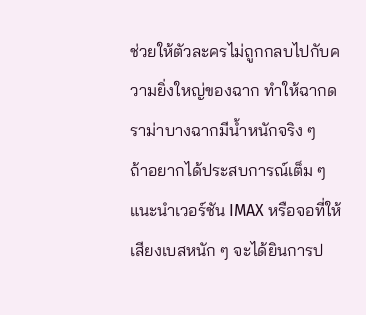ช่วยให้ตัวละครไม่ถูกกลบไปกับความยิ่งใหญ่ของฉาก ทำให้ฉากดราม่าบางฉากมีน้ำหนักจริง ๆ
ถ้าอยากได้ประสบการณ์เต็ม ๆ แนะนำเวอร์ชัน IMAX หรือจอที่ให้เสียงเบสหนัก ๆ จะได้ยินการป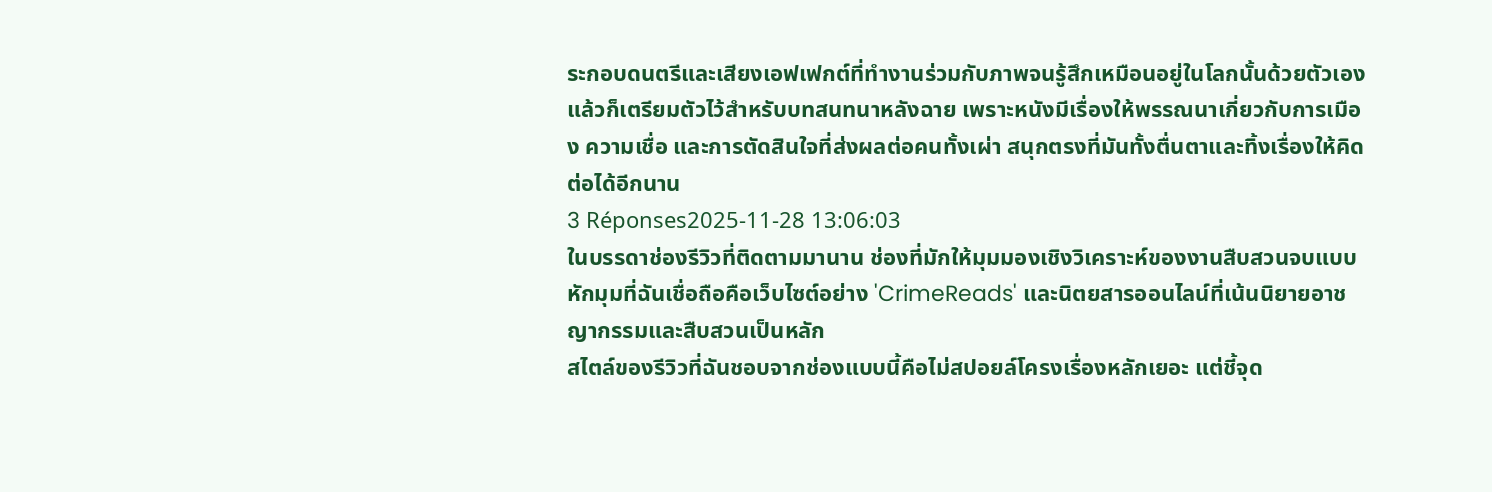ระกอบดนตรีและเสียงเอฟเฟกต์ที่ทำงานร่วมกับภาพจนรู้สึกเหมือนอยู่ในโลกนั้นด้วยตัวเอง แล้วก็เตรียมตัวไว้สำหรับบทสนทนาหลังฉาย เพราะหนังมีเรื่องให้พรรณนาเกี่ยวกับการเมือง ความเชื่อ และการตัดสินใจที่ส่งผลต่อคนทั้งเผ่า สนุกตรงที่มันทั้งตื่นตาและทิ้งเรื่องให้คิดต่อได้อีกนาน
3 Réponses2025-11-28 13:06:03
ในบรรดาช่องรีวิวที่ติดตามมานาน ช่องที่มักให้มุมมองเชิงวิเคราะห์ของงานสืบสวนจบแบบหักมุมที่ฉันเชื่อถือคือเว็บไซต์อย่าง 'CrimeReads' และนิตยสารออนไลน์ที่เน้นนิยายอาชญากรรมและสืบสวนเป็นหลัก
สไตล์ของรีวิวที่ฉันชอบจากช่องแบบนี้คือไม่สปอยล์โครงเรื่องหลักเยอะ แต่ชี้จุด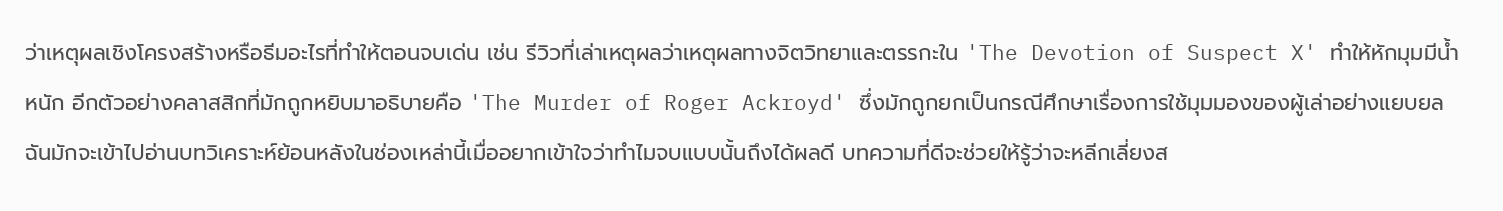ว่าเหตุผลเชิงโครงสร้างหรือธีมอะไรที่ทำให้ตอนจบเด่น เช่น รีวิวที่เล่าเหตุผลว่าเหตุผลทางจิตวิทยาและตรรกะใน 'The Devotion of Suspect X' ทำให้หักมุมมีน้ำหนัก อีกตัวอย่างคลาสสิกที่มักถูกหยิบมาอธิบายคือ 'The Murder of Roger Ackroyd' ซึ่งมักถูกยกเป็นกรณีศึกษาเรื่องการใช้มุมมองของผู้เล่าอย่างแยบยล
ฉันมักจะเข้าไปอ่านบทวิเคราะห์ย้อนหลังในช่องเหล่านี้เมื่ออยากเข้าใจว่าทำไมจบแบบนั้นถึงได้ผลดี บทความที่ดีจะช่วยให้รู้ว่าจะหลีกเลี่ยงส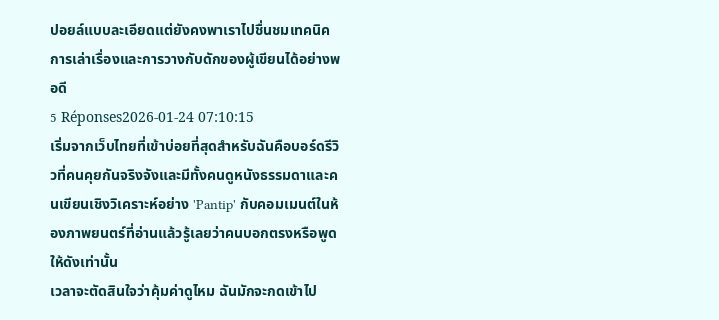ปอยล์แบบละเอียดแต่ยังคงพาเราไปชื่นชมเทคนิคการเล่าเรื่องและการวางกับดักของผู้เขียนได้อย่างพอดี
5 Réponses2026-01-24 07:10:15
เริ่มจากเว็บไทยที่เข้าบ่อยที่สุดสำหรับฉันคือบอร์ดรีวิวที่คนคุยกันจริงจังและมีทั้งคนดูหนังธรรมดาและคนเขียนเชิงวิเคราะห์อย่าง 'Pantip' กับคอมเมนต์ในห้องภาพยนตร์ที่อ่านแล้วรู้เลยว่าคนบอกตรงหรือพูดให้ดังเท่านั้น
เวลาจะตัดสินใจว่าคุ้มค่าดูไหม ฉันมักจะกดเข้าไป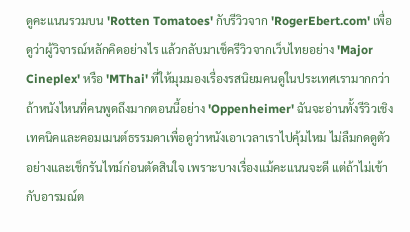ดูคะแนนรวมบน 'Rotten Tomatoes' กับรีวิวจาก 'RogerEbert.com' เพื่อดูว่าผู้วิจารณ์หลักคิดอย่างไร แล้วกลับมาเช็ครีวิวจากเว็บไทยอย่าง 'Major Cineplex' หรือ 'MThai' ที่ให้มุมมองเรื่องรสนิยมคนดูในประเทศเรามากกว่า
ถ้าหนังไหนที่คนพูดถึงมากตอนนี้อย่าง 'Oppenheimer' ฉันจะอ่านทั้งรีวิวเชิงเทคนิคและคอมเมนต์ธรรมดาเพื่อดูว่าหนังเอาเวลาเราไปคุ้มไหม ไม่ลืมกดดูตัวอย่างและเช็กรันไทม์ก่อนตัดสินใจ เพราะบางเรื่องแม้คะแนนจะดี แต่ถ้าไม่เข้ากับอารมณ์ต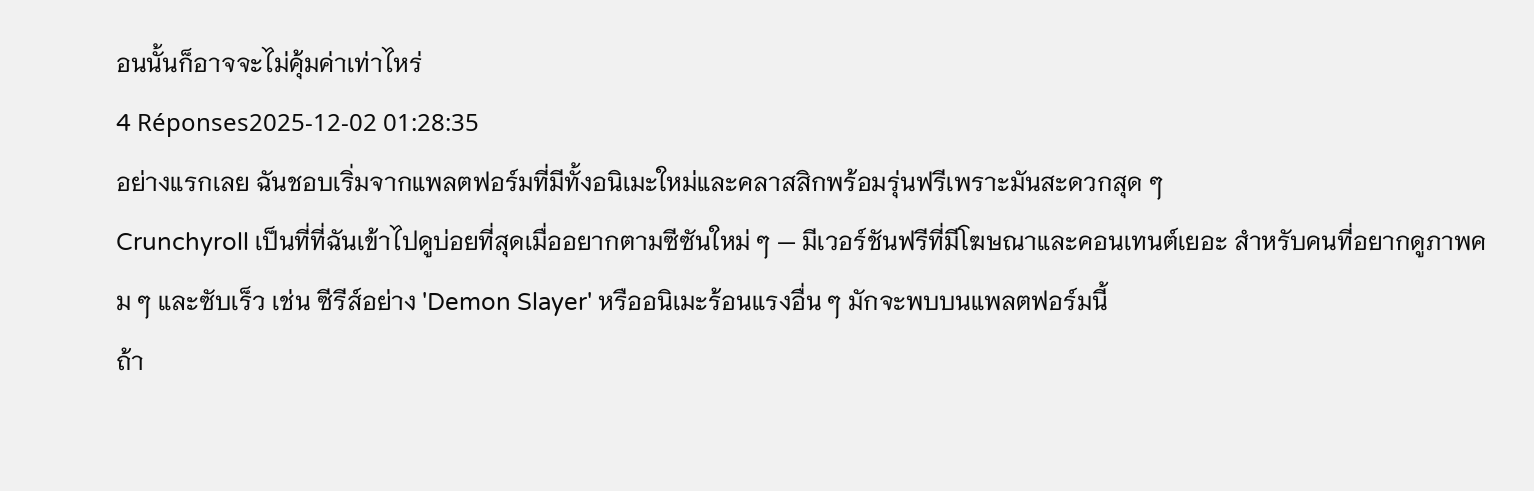อนนั้นก็อาจจะไม่คุ้มค่าเท่าไหร่
4 Réponses2025-12-02 01:28:35
อย่างแรกเลย ฉันชอบเริ่มจากแพลตฟอร์มที่มีทั้งอนิเมะใหม่และคลาสสิกพร้อมรุ่นฟรีเพราะมันสะดวกสุด ๆ
Crunchyroll เป็นที่ที่ฉันเข้าไปดูบ่อยที่สุดเมื่ออยากตามซีซันใหม่ ๆ — มีเวอร์ชันฟรีที่มีโฆษณาและคอนเทนต์เยอะ สำหรับคนที่อยากดูภาพคม ๆ และซับเร็ว เช่น ซีรีส์อย่าง 'Demon Slayer' หรืออนิเมะร้อนแรงอื่น ๆ มักจะพบบนแพลตฟอร์มนี้
ถ้า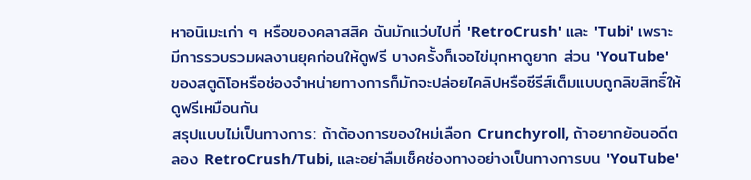หาอนิเมะเก่า ๆ หรือของคลาสสิค ฉันมักแว่บไปที่ 'RetroCrush' และ 'Tubi' เพราะมีการรวบรวมผลงานยุคก่อนให้ดูฟรี บางครั้งก็เจอไข่มุกหาดูยาก ส่วน 'YouTube' ของสตูดิโอหรือช่องจำหน่ายทางการก็มักจะปล่อยไคลิปหรือซีรีส์เต็มแบบถูกลิขสิทธิ์ให้ดูฟรีเหมือนกัน
สรุปแบบไม่เป็นทางการ: ถ้าต้องการของใหม่เลือก Crunchyroll, ถ้าอยากย้อนอดีตลอง RetroCrush/Tubi, และอย่าลืมเช็คช่องทางอย่างเป็นทางการบน 'YouTube'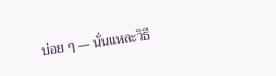บ่อย ๆ — นั่นแหละวิธี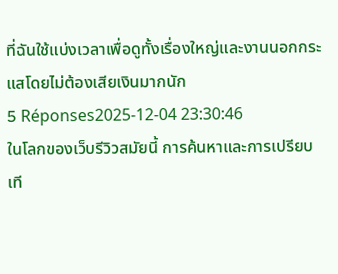ที่ฉันใช้แบ่งเวลาเพื่อดูทั้งเรื่องใหญ่และงานนอกกระแสโดยไม่ต้องเสียเงินมากนัก
5 Réponses2025-12-04 23:30:46
ในโลกของเว็บรีวิวสมัยนี้ การค้นหาและการเปรียบเที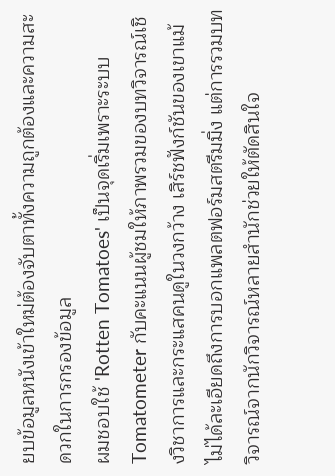ยบข้อมูลหนังเข้าใหม่ต้องจับตาทั้งความถูกต้องและความสะดวกในการกรองข้อมูล
ผมชอบใช้ 'Rotten Tomatoes' เป็นจุดเริ่มเพราะระบบ Tomatometer กับคะแนนผู้ชมให้ภาพรวมของบทวิจารณ์เชิงวิชาการและกระแสคนดูในวงกว้าง เสิร์ชฟังก์ชันของเขาแม้ไม่ได้ละเอียดถึงการบอกแพลตฟอร์มสตรีมมิ่ง แต่การรวมบทวิจารณ์จากนักวิจารณ์หลายสำนักช่วยให้ตัดสินใจ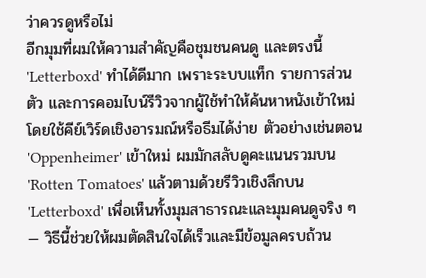ว่าควรดูหรือไม่
อีกมุมที่ผมให้ความสำคัญคือชุมชนคนดู และตรงนี้ 'Letterboxd' ทำได้ดีมาก เพราะระบบแท็ก รายการส่วนตัว และการคอมไบน์รีวิวจากผู้ใช้ทำให้ค้นหาหนังเข้าใหม่โดยใช้คีย์เวิร์ดเชิงอารมณ์หรือธีมได้ง่าย ตัวอย่างเช่นตอน 'Oppenheimer' เข้าใหม่ ผมมักสลับดูคะแนนรวมบน 'Rotten Tomatoes' แล้วตามด้วยรีวิวเชิงลึกบน 'Letterboxd' เพื่อเห็นทั้งมุมสาธารณะและมุมคนดูจริง ๆ — วิธีนี้ช่วยให้ผมตัดสินใจได้เร็วและมีข้อมูลครบถ้วน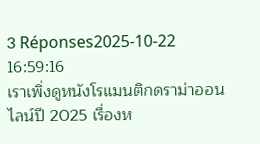3 Réponses2025-10-22 16:59:16
เราเพิ่งดูหนังโรแมนติกดราม่าออนไลน์ปี 2025 เรื่องห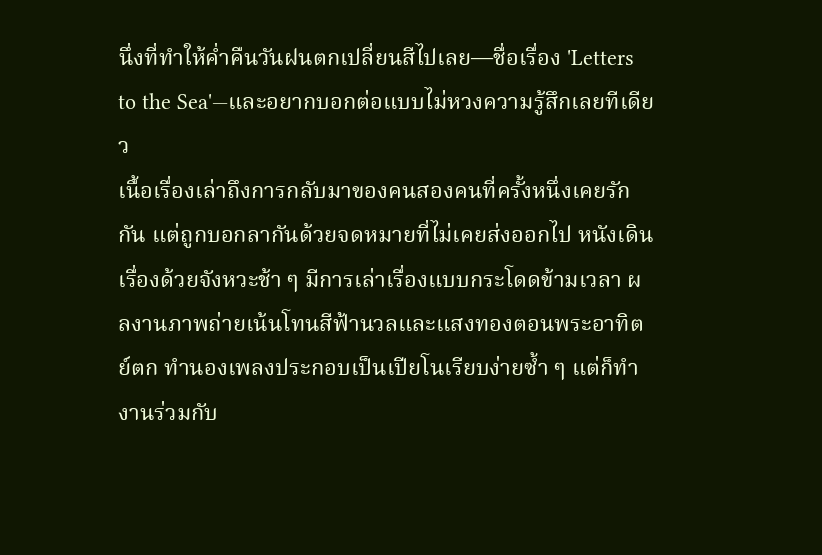นึ่งที่ทำให้ค่ำคืนวันฝนตกเปลี่ยนสีไปเลย—ชื่อเรื่อง 'Letters to the Sea'—และอยากบอกต่อแบบไม่หวงความรู้สึกเลยทีเดียว
เนื้อเรื่องเล่าถึงการกลับมาของคนสองคนที่ครั้งหนึ่งเคยรักกัน แต่ถูกบอกลากันด้วยจดหมายที่ไม่เคยส่งออกไป หนังเดินเรื่องด้วยจังหวะช้า ๆ มีการเล่าเรื่องแบบกระโดดข้ามเวลา ผลงานภาพถ่ายเน้นโทนสีฟ้านวลและแสงทองตอนพระอาทิตย์ตก ทำนองเพลงประกอบเป็นเปียโนเรียบง่ายซ้ำ ๆ แต่ก็ทำงานร่วมกับ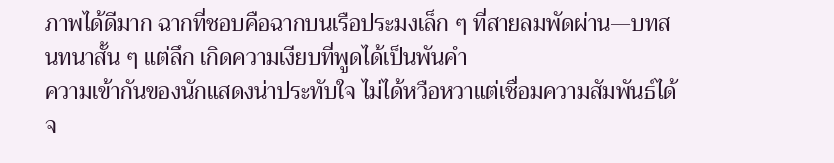ภาพได้ดีมาก ฉากที่ชอบคือฉากบนเรือประมงเล็ก ๆ ที่สายลมพัดผ่าน—บทสนทนาสั้น ๆ แต่ลึก เกิดความเงียบที่พูดได้เป็นพันคำ
ความเข้ากันของนักแสดงน่าประทับใจ ไม่ได้หวือหวาแต่เชื่อมความสัมพันธ์ได้จ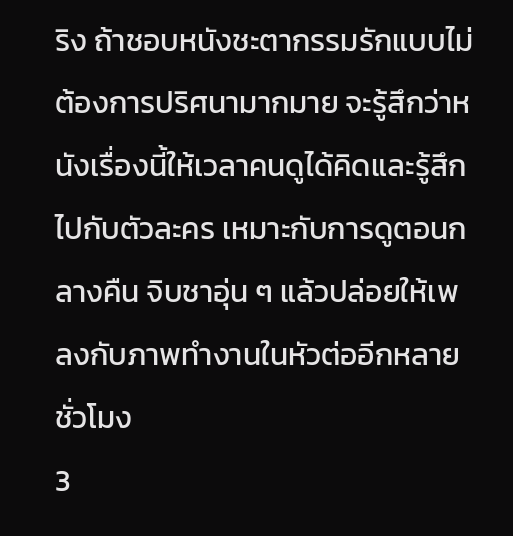ริง ถ้าชอบหนังชะตากรรมรักแบบไม่ต้องการปริศนามากมาย จะรู้สึกว่าหนังเรื่องนี้ให้เวลาคนดูได้คิดและรู้สึกไปกับตัวละคร เหมาะกับการดูตอนกลางคืน จิบชาอุ่น ๆ แล้วปล่อยให้เพลงกับภาพทำงานในหัวต่ออีกหลายชั่วโมง
3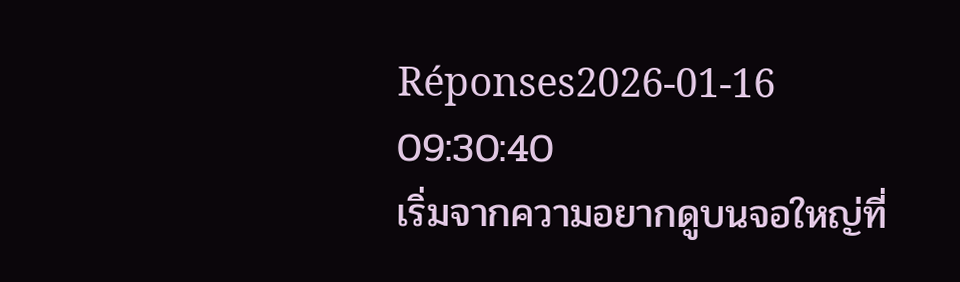Réponses2026-01-16 09:30:40
เริ่มจากความอยากดูบนจอใหญ่ที่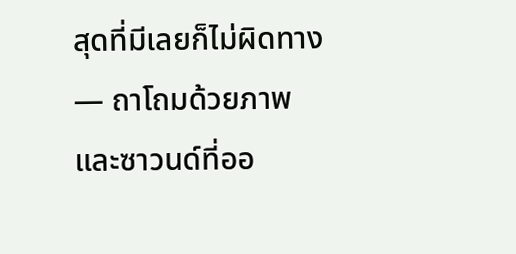สุดที่มีเลยก็ไม่ผิดทาง — ถาโถมด้วยภาพและซาวนด์ที่ออ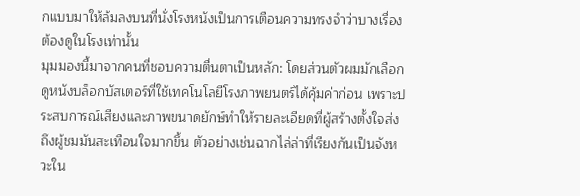กแบบมาให้ล้มลงบนที่นั่งโรงหนังเป็นการเตือนความทรงจำว่าบางเรื่องต้องดูในโรงเท่านั้น
มุมมองนี้มาจากคนที่ชอบความตื่นตาเป็นหลัก: โดยส่วนตัวผมมักเลือกดูหนังบล็อกบัสเตอร์ที่ใช้เทคโนโลยีโรงภาพยนตร์ได้คุ้มค่าก่อน เพราะประสบการณ์เสียงและภาพขนาดยักษ์ทำให้รายละเอียดที่ผู้สร้างตั้งใจส่งถึงผู้ชมมันสะเทือนใจมากขึ้น ตัวอย่างเช่นฉากไล่ล่าที่เรียงกันเป็นจังหวะใน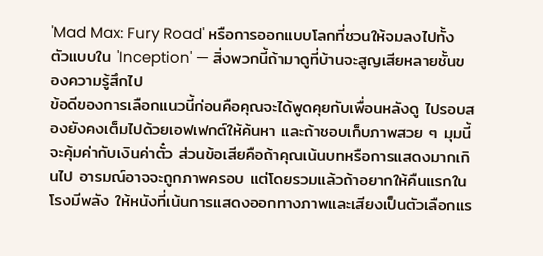'Mad Max: Fury Road' หรือการออกแบบโลกที่ชวนให้จมลงไปทั้งตัวแบบใน 'Inception' — สิ่งพวกนี้ถ้ามาดูที่บ้านจะสูญเสียหลายชั้นของความรู้สึกไป
ข้อดีของการเลือกแนวนี้ก่อนคือคุณจะได้พูดคุยกับเพื่อนหลังดู ไปรอบสองยังคงเต็มไปด้วยเอฟเฟกต์ให้ค้นหา และถ้าชอบเก็บภาพสวย ๆ มุมนี้จะคุ้มค่ากับเงินค่าตั๋ว ส่วนข้อเสียคือถ้าคุณเน้นบทหรือการแสดงมากเกินไป อารมณ์อาจจะถูกภาพครอบ แต่โดยรวมแล้วถ้าอยากให้คืนแรกในโรงมีพลัง ให้หนังที่เน้นการแสดงออกทางภาพและเสียงเป็นตัวเลือกแร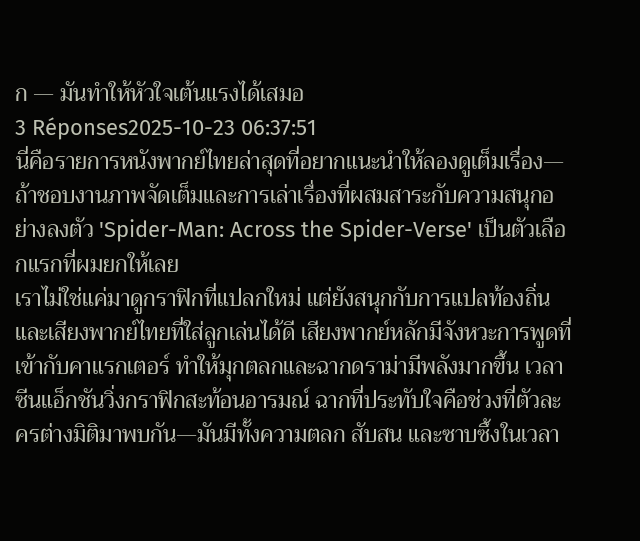ก — มันทำให้หัวใจเต้นแรงได้เสมอ
3 Réponses2025-10-23 06:37:51
นี่คือรายการหนังพากย์ไทยล่าสุดที่อยากแนะนำให้ลองดูเต็มเรื่อง—ถ้าชอบงานภาพจัดเต็มและการเล่าเรื่องที่ผสมสาระกับความสนุกอย่างลงตัว 'Spider-Man: Across the Spider-Verse' เป็นตัวเลือกแรกที่ผมยกให้เลย
เราไม่ใช่แค่มาดูกราฟิกที่แปลกใหม่ แต่ยังสนุกกับการแปลท้องถิ่นและเสียงพากย์ไทยที่ใส่ลูกเล่นได้ดี เสียงพากย์หลักมีจังหวะการพูดที่เข้ากับคาแรกเตอร์ ทำให้มุกตลกและฉากดราม่ามีพลังมากขึ้น เวลาซีนแอ็กชันวิ่งกราฟิกสะท้อนอารมณ์ ฉากที่ประทับใจคือช่วงที่ตัวละครต่างมิติมาพบกัน—มันมีทั้งความตลก สับสน และซาบซึ้งในเวลา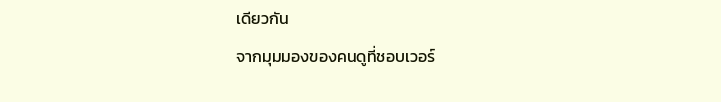เดียวกัน
จากมุมมองของคนดูที่ชอบเวอร์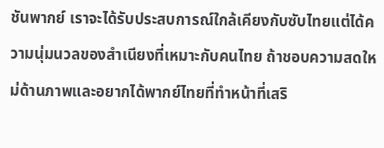ชันพากย์ เราจะได้รับประสบการณ์ใกล้เคียงกับซับไทยแต่ได้ความนุ่มนวลของสำเนียงที่เหมาะกับคนไทย ถ้าชอบความสดใหม่ด้านภาพและอยากได้พากย์ไทยที่ทำหน้าที่เสริ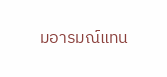มอารมณ์แทน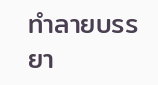ทำลายบรรยา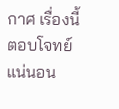กาศ เรื่องนี้ตอบโจทย์แน่นอน